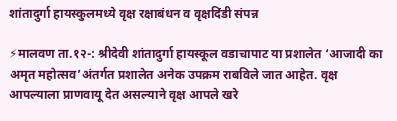शांतादुर्गा हायस्कुलमध्ये वृक्ष रक्षाबंधन व वृक्षदिंडी संपन्न

⚡मालवण ता.१२-: श्रीदेवी शांतादुर्गा हायस्कूल वडाचापाट या प्रशालेत ‘आजादी का अमृत महोत्सव’अंतर्गत प्रशालेत अनेक उपक्रम राबविले जात आहेत. वृक्ष आपल्याला प्राणवायू देत असल्याने वृक्ष आपले खरे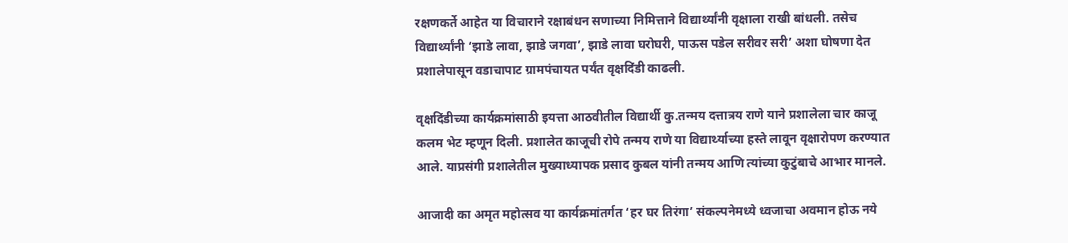रक्षणकर्ते आहेत या विचाराने रक्षाबंधन सणाच्या निमित्ताने विद्यार्थ्यांनी वृक्षाला राखी बांधली. तसेच विद्यार्थ्यांनी ‘झाडे लावा, झाडे जगवा’, झाडे लावा घरोघरी, पाऊस पडेल सरीवर सरी’ अशा घोषणा देत प्रशालेपासून वडाचापाट ग्रामपंचायत पर्यंत वृक्षदिंडी काढली.

वृक्षदिंडीच्या कार्यक्रमांसाठी इयत्ता आठवीतील विद्यार्थी कु.तन्मय दत्तात्रय राणे याने प्रशालेला चार काजू कलम भेट म्हणून दिली. प्रशालेत काजूची रोपे तन्मय राणे या विद्यार्थ्याच्या हस्ते लावून वृक्षारोपण करण्यात आले. याप्रसंगी प्रशालेतील मुख्याध्यापक प्रसाद कुबल यांनी तन्मय आणि त्यांच्या कुटुंबाचे आभार मानले.

आजादी का अमृत महोत्सव या कार्यक्रमांतर्गत ‘हर घर तिरंगा’ संकल्पनेमध्ये ध्वजाचा अवमान होऊ नये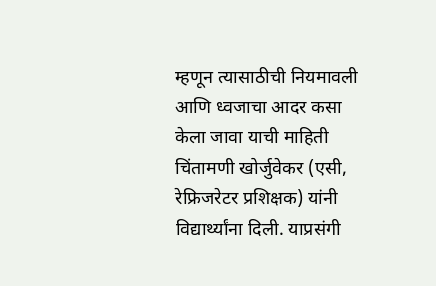म्हणून त्यासाठीची नियमावली आणि ध्वजाचा आदर कसा केला जावा याची माहिती चिंतामणी खोर्जुवेकर (एसी, रेफ्रिजरेटर प्रशिक्षक) यांनी विद्यार्थ्यांना दिली. याप्रसंगी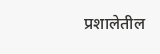प्रशालेतील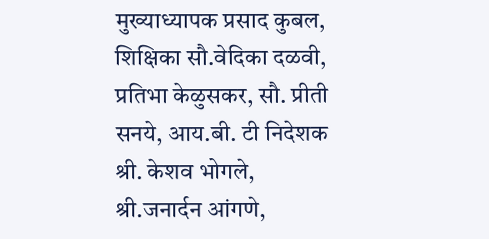मुख्याध्यापक प्रसाद कुबल, शिक्षिका सौ.वेदिका दळवी, प्रतिभा केळुसकर, सौ. प्रीती सनये, आय.बी. टी निदेशक श्री. केशव भोगले, श्री.जनार्दन आंगणे,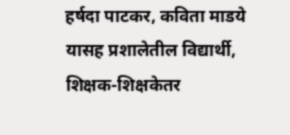हर्षदा पाटकर, कविता माडये यासह प्रशालेतील विद्यार्थी, शिक्षक-शिक्षकेतर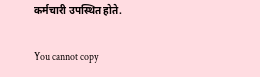कर्मचारी उपस्थित होते.

You cannot copy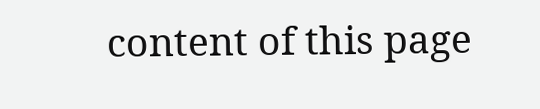content of this page